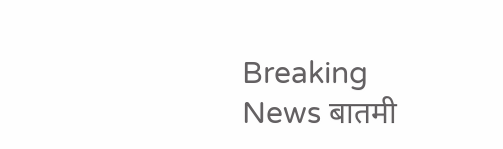Breaking News बातमी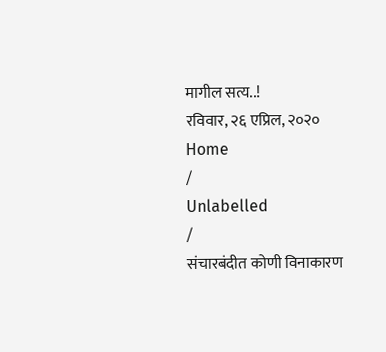मागील सत्य..!
रविवार, २६ एप्रिल, २०२०
Home
/
Unlabelled
/
संचारबंदीत कोणी विनाकारण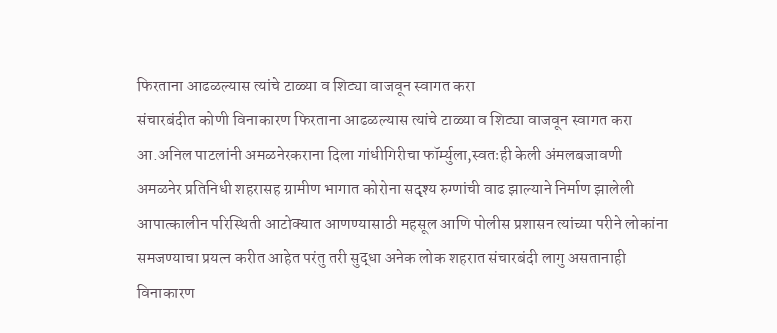फिरताना आढळल्यास त्यांचे टाळ्या व शिट्या वाजवून स्वागत करा
संचारबंदीत कोणी विनाकारण फिरताना आढळल्यास त्यांचे टाळ्या व शिट्या वाजवून स्वागत करा
आ.अनिल पाटलांनी अमळनेरकराना दिला गांधीगिरीचा फॉर्म्युला,स्वतःही केली अंमलबजावणी
अमळनेर प्रतिनिधी शहरासह ग्रामीण भागात कोरोना सदृश्य रुग्णांची वाढ झाल्याने निर्माण झालेली आपात्कालीन परिस्थिती आटोक्यात आणण्यासाठी महसूल आणि पोलीस प्रशासन त्यांच्या परीने लोकांना समजण्याचा प्रयत्न करीत आहेत परंतु तरी सुद्धा अनेक लोक शहरात संचारबंदी लागु असतानाही विनाकारण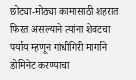छोट्या-मोठ्या कामासाठी शहरात फिरत असल्याने त्यांना शेवटचा पर्याय म्हणून गांधीगिरी मार्गाने डोमिनेट करण्याचा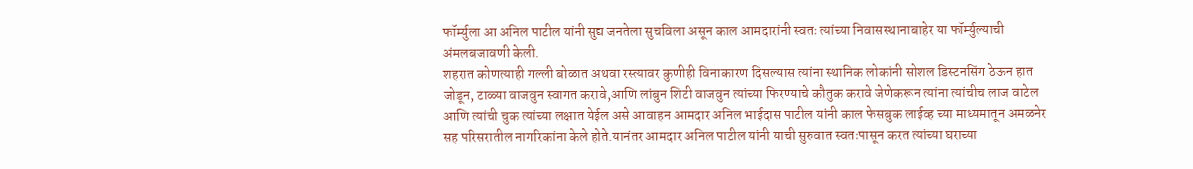फॉर्म्युला आ अनिल पाटील यांनी सुद्य जनतेला सुचविला असून काल आमदारांनी स्वतः त्यांच्या निवासस्थानाबाहेर या फॉर्म्युल्याची अंमलबजावणी केली.
शहरात कोणत्याही गल्ली बोळात अथवा रस्त्यावर कुणीही विनाकारण दिसल्यास त्यांना स्थानिक लोकांनी सोशल डिस्टनसिंग ठेऊन हात जोडून, टाळ्या वाजवुन स्वागत करावे,आणि लांबुन शिटी वाजवुन त्यांच्या फिरण्याचे कौतुक करावे जेणेकरून त्यांना त्यांचीच लाज वाटेल आणि त्यांची चुक त्यांच्या लक्षात येईल असे आवाहन आमदार अनिल भाईदास पाटील यांनी काल फेसबुक लाईव्ह च्या माध्यमातून अमळनेर सह परिसरातील नागरिकांना केले होते.यानंतर आमदार अनिल पाटील यांनी याची सुरुवात स्वतःपासून करत त्यांच्या घराच्या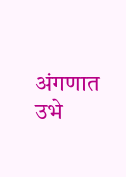अंगणात उभे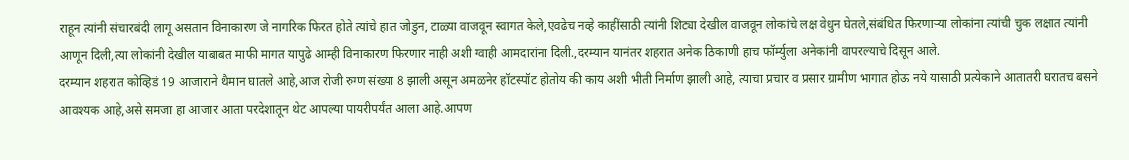राहून त्यांनी संचारबंदी लागू असतान विनाकारण जे नागरिक फिरत होते त्यांचे हात जोडुन, टाळ्या वाजवून स्वागत केले,एवढेच नव्हे काहींसाठी त्यांनी शिट्या देखील वाजवून लोकांचे लक्ष वेधुन घेतले,संबंधित फिरणाऱ्या लोकांना त्यांची चुक लक्षात त्यांनी आणून दिली,त्या लोकांनी देखील याबाबत माफी मागत यापुढे आम्ही विनाकारण फिरणार नाही अशी ग्वाही आमदारांना दिली.,दरम्यान यानंतर शहरात अनेक ठिकाणी हाच फॉर्म्युला अनेकांनी वापरल्याचे दिसून आले.
दरम्यान शहरात कोव्हिडं 19 आजाराने थैमान घातले आहे,आज रोजी रुग्ण संख्या 8 झाली असून अमळनेर हॉटस्पॉट होतोय की काय अशी भीती निर्माण झाली आहे, त्याचा प्रचार व प्रसार ग्रामीण भागात होऊ नये यासाठी प्रत्येकाने आतातरी घरातच बसने आवश्यक आहे,असे समजा हा आजार आता परदेशातून थेट आपल्या पायरीपर्यंत आला आहे.आपण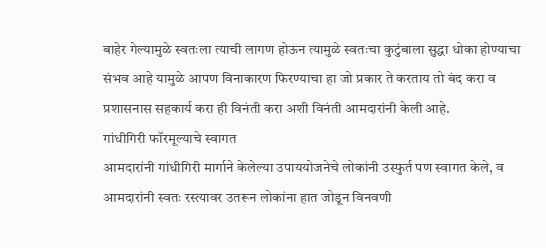बाहेर गेल्यामुळे स्वतःला त्याची लागण होऊन त्यामुळे स्वतःचा कुटुंबाला सुद्धा धोका होण्याचा संभव आहे यामुळे आपण विनाकारण फिरण्याचा हा जो प्रकार ते करताय तो बंद करा व प्रशासनास सहकार्य करा ही विनंती करा अशी विनंती आमदारांनी केली आहे.
गांधीगिरी फॉरमूल्याचे स्वागत
आमदारांनी गांधीगिरी मार्गाने केलेल्या उपाययोजनेचे लोकांनी उस्फुर्त पण स्वागत केले, व आमदारांनी स्वतः रस्त्यावर उतरून लोकांना हात जोडून विनवणी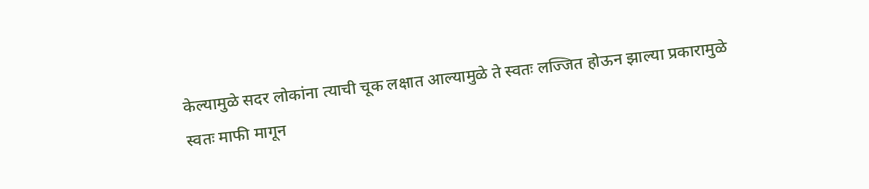केल्यामुळे सदर लोकांना त्याची चूक लक्षात आल्यामुळे ते स्वतः लज्जित होऊन झाल्या प्रकारामुळे स्वतः माफी मागून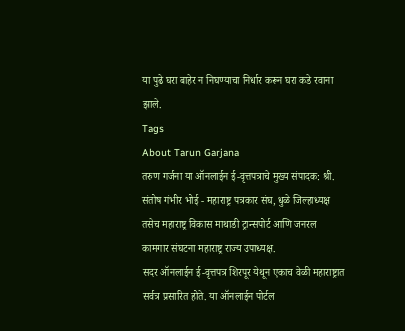या पुढे घरा बाहेर न निघण्याचा निर्धार करून घरा कडे रवाना झाले.
Tags
About Tarun Garjana
तरुण गर्जना या ऑनलाईन ई-वृत्तपत्राचे मुख्य संपादक: श्री. संतोष गंभीर भोई - महाराष्ट्र पत्रकार संघ, धुळे जिल्हाध्यक्ष तसेच महाराष्ट्र विकास माथाडी ट्रान्सपोर्ट आणि जनरल कामगार संघटना महाराष्ट्र राज्य उपाध्यक्ष.
सदर ऑनलाईन ई-वृत्तपत्र शिरपूर येथून एकाच वेळी महाराष्ट्रात सर्वत्र प्रसारित होते. या ऑनलाईन पोर्टल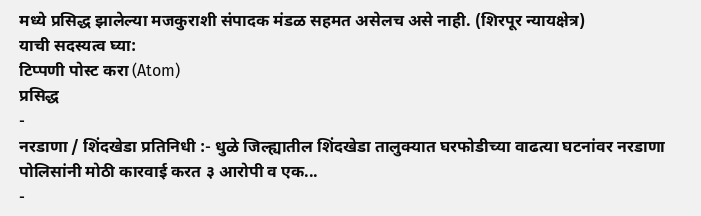मध्ये प्रसिद्ध झालेल्या मजकुराशी संपादक मंडळ सहमत असेलच असे नाही. (शिरपूर न्यायक्षेत्र)
याची सदस्यत्व घ्या:
टिप्पणी पोस्ट करा (Atom)
प्रसिद्ध
-
नरडाणा / शिंदखेडा प्रतिनिधी :- धुळे जिल्ह्यातील शिंदखेडा तालुक्यात घरफोडीच्या वाढत्या घटनांवर नरडाणा पोलिसांनी मोठी कारवाई करत ३ आरोपी व एक...
-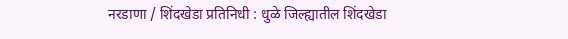नरडाणा / शिंदखेडा प्रतिनिधी : धुळे जिल्ह्यातील शिंदखेडा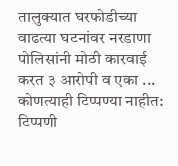तालुक्यात घरफोडीच्या वाढत्या घटनांवर नरडाणा पोलिसांनी मोठी कारवाई करत ३ आरोपी व एका ...
कोणत्याही टिप्पण्या नाहीत:
टिप्पणी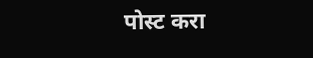पोस्ट करा